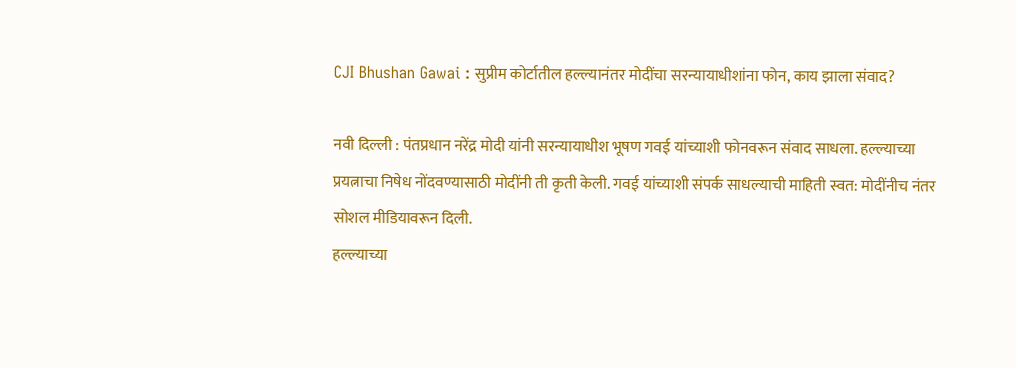CJI Bhushan Gawai : सुप्रीम कोर्टातील हल्ल्यानंतर मोदींचा सरन्यायाधीशांना फोन, काय झाला संवाद?

नवी दिल्ली : पंतप्रधान नरेंद्र मोदी यांनी सरन्यायाधीश भूषण गवई यांच्याशी फोनवरून संवाद साधला. हल्ल्याच्या प्रयत्नाचा निषेध नोंदवण्यासाठी मोदींनी ती कृती केली. गवई यांच्याशी संपर्क साधल्याची माहिती स्वत: मोदींनीच नंतर सोशल मीडियावरून दिली.
हल्ल्याच्या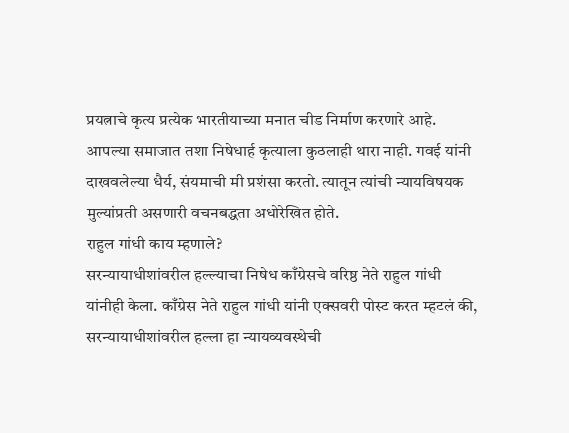प्रयत्नाचे कृत्य प्रत्येक भारतीयाच्या मनात चीड निर्माण करणारे आहे. आपल्या समाजात तशा निषेधार्ह कृत्याला कुठलाही थारा नाही. गवई यांनी दाखवलेल्या धैर्य, संयमाची मी प्रशंसा करतो. त्यातून त्यांची न्यायविषयक मुल्यांप्रती असणारी वचनबद्धता अधोरेखित होते.
राहुल गांधी काय म्हणाले?
सरन्यायाधीशांवरील हल्ल्याचा निषेध काँग्रेसचे वरिष्ठ नेते राहुल गांधी यांनीही केला. काँग्रेस नेते राहुल गांधी यांनी एक्सवरी पोस्ट करत म्हटलं की, सरन्यायाधीशांवरील हल्ला हा न्यायव्यवस्थेची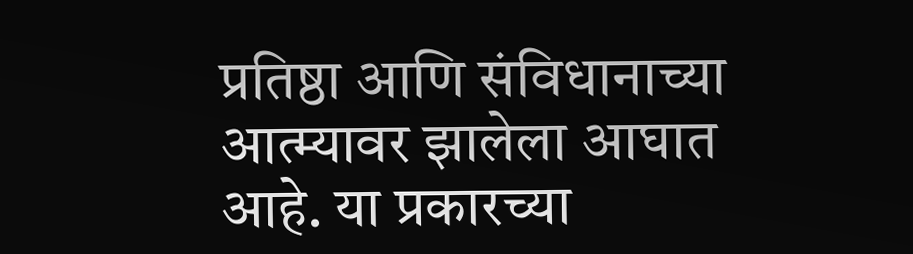प्रतिष्ठा आणि संविधानाच्या आत्म्यावर झालेला आघात आहे. या प्रकारच्या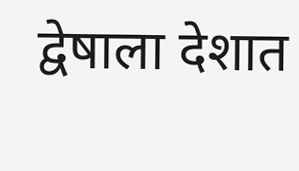द्वेषाला देशात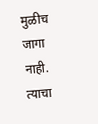मुळीच जागा नाही. त्याचा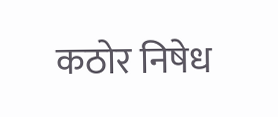कठोर निषेध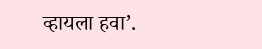व्हायला हवा’.